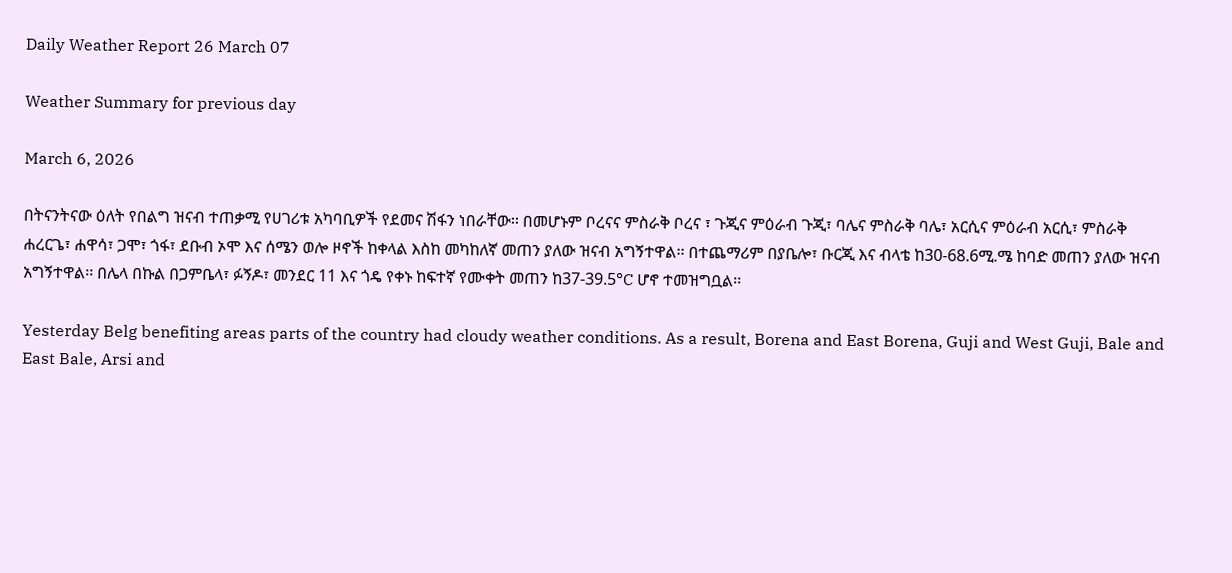Daily Weather Report 26 March 07

Weather Summary for previous day

March 6, 2026

በትናንትናው ዕለት የበልግ ዝናብ ተጠቃሚ የሀገሪቱ አካባቢዎች የደመና ሽፋን ነበራቸው፡፡ በመሆኑም ቦረናና ምስራቅ ቦረና ፣ ጉጂና ምዕራብ ጉጂ፣ ባሌና ምስራቅ ባሌ፣ አርሲና ምዕራብ አርሲ፣ ምስራቅ ሐረርጌ፣ ሐዋሳ፣ ጋሞ፣ ጎፋ፣ ደቡብ ኦሞ እና ሰሜን ወሎ ዞኖች ከቀላል እስከ መካከለኛ መጠን ያለው ዝናብ አግኝተዋል፡፡ በተጨማሪም በያቤሎ፣ ቡርጂ እና ብላቴ ከ30-68.6ሚ.ሜ ከባድ መጠን ያለው ዝናብ አግኝተዋል፡፡ በሌላ በኩል በጋምቤላ፣ ፉኝዶ፣ መንደር 11 እና ጎዴ የቀኑ ከፍተኛ የሙቀት መጠን ከ37-39.5°C ሆኖ ተመዝግቧል፡፡

Yesterday Belg benefiting areas parts of the country had cloudy weather conditions. As a result, Borena and East Borena, Guji and West Guji, Bale and East Bale, Arsi and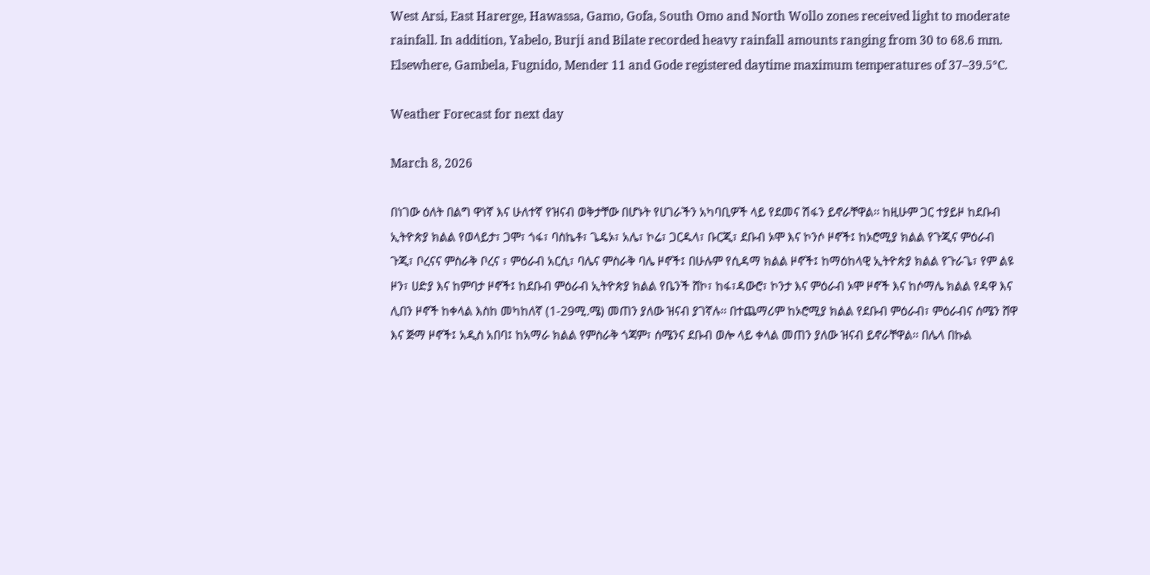West Arsi, East Harerge, Hawassa, Gamo, Gofa, South Omo and North Wollo zones received light to moderate rainfall. In addition, Yabelo, Burji and Bilate recorded heavy rainfall amounts ranging from 30 to 68.6 mm. Elsewhere, Gambela, Fugnido, Mender 11 and Gode registered daytime maximum temperatures of 37–39.5°C.

Weather Forecast for next day

March 8, 2026

በነገው ዕለት በልግ ዋነኛ እና ሁለተኛ የዝናብ ወቅታቸው በሆኑት የሀገራችን አካባቢዎች ላይ የደመና ሽፋን ይኖራቸዋል፡፡ ከዚሁም ጋር ተያይዞ ከደቡብ ኢትዮጵያ ክልል የወላይታ፣ ጋሞ፣ ጎፋ፣ ባስኬቶ፣ ጌዴኦ፣ አሌ፣ ኮሬ፣ ጋርዱላ፣ ቡርጂ፣ ደቡብ ኦሞ እና ኮንሶ ዞኖች፤ ከኦሮሚያ ክልል የጉጂና ምዕራብ ጉጂ፣ ቦረናና ምስራቅ ቦረና ፣ ምዕራብ አርሲ፣ ባሌና ምስራቅ ባሌ ዞኖች፤ በሁሉም የሲዳማ ክልል ዞኖች፤ ከማዕከላዊ ኢትዮጵያ ክልል የጉራጌ፣ የም ልዩ ዞን፣ ሀድያ እና ከምባታ ዞኖች፤ ከደቡብ ምዕራብ ኢትዮጵያ ክልል የቤንች ሸኮ፣ ከፋ፣ዳውሮ፣ ኮንታ እና ምዕራብ ኦሞ ዞኖች እና ከሶማሌ ክልል የዳዋ እና ሊበን ዞኖች ከቀላል እስከ መካከለኛ (1-29ሚ.ሜ) መጠን ያለው ዝናብ ያገኛሉ፡፡ በተጨማሪም ከኦሮሚያ ክልል የደቡብ ምዕራብ፣ ምዕራብና ሰሜን ሸዋ እና ጅማ ዞኖች፤ አዲስ አበባ፤ ከአማራ ክልል የምስራቅ ጎጃም፣ ሰሜንና ደቡብ ወሎ ላይ ቀላል መጠን ያለው ዝናብ ይኖራቸዋል፡፡ በሌላ በኩል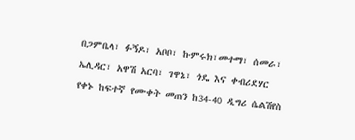በጋምቤላ፣ ፉኝዶ፣ አቦቦ፣ ኩምሩክ፣መተማ፣ ሰመራ፣ ኤሊዳር፣ አዋሽ አርባ፣ ገዋኔ፣ ጎዴ እና ቀብሪደሃር የቀኑ ከፍተኛ የሙቀት መጠን ከ34-40 ዲግሪ ሴልሽየስ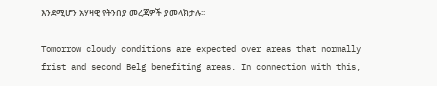እንደሚሆን አሃዛዊ የትንበያ መረጃዎች ያመላክታሉ፡፡

Tomorrow cloudy conditions are expected over areas that normally frist and second Belg benefiting areas. In connection with this,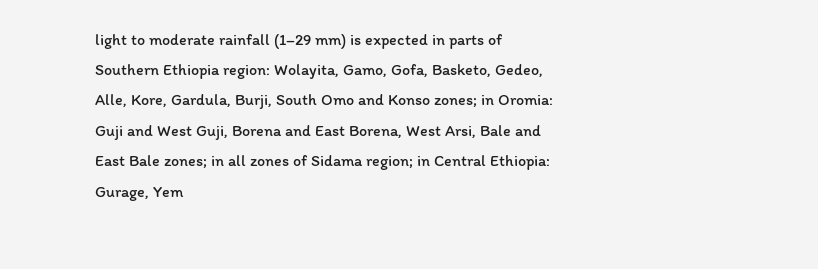light to moderate rainfall (1–29 mm) is expected in parts of Southern Ethiopia region: Wolayita, Gamo, Gofa, Basketo, Gedeo, Alle, Kore, Gardula, Burji, South Omo and Konso zones; in Oromia: Guji and West Guji, Borena and East Borena, West Arsi, Bale and East Bale zones; in all zones of Sidama region; in Central Ethiopia: Gurage, Yem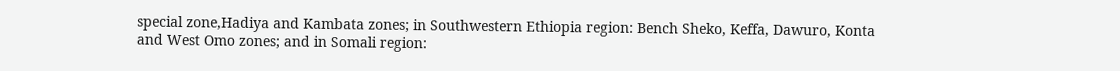special zone,Hadiya and Kambata zones; in Southwestern Ethiopia region: Bench Sheko, Keffa, Dawuro, Konta and West Omo zones; and in Somali region: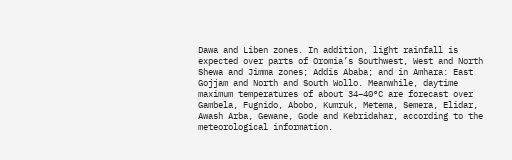Dawa and Liben zones. In addition, light rainfall is expected over parts of Oromia’s Southwest, West and North Shewa and Jimma zones; Addis Ababa; and in Amhara: East Gojjam and North and South Wollo. Meanwhile, daytime maximum temperatures of about 34–40°C are forecast over Gambela, Fugnido, Abobo, Kumruk, Metema, Semera, Elidar, Awash Arba, Gewane, Gode and Kebridahar, according to the meteorological information.